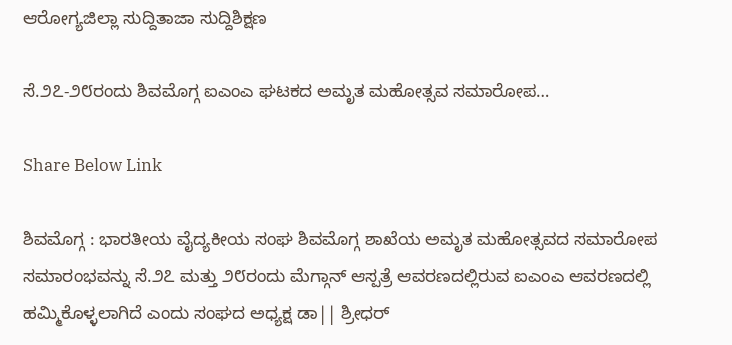ಆರೋಗ್ಯಜಿಲ್ಲಾ ಸುದ್ದಿತಾಜಾ ಸುದ್ದಿಶಿಕ್ಷಣ

ಸೆ.೨೭-೨೮ರಂದು ಶಿವಮೊಗ್ಗ ಐಎಂಎ ಘಟಕದ ಅಮೃತ ಮಹೋತ್ಸವ ಸಮಾರೋಪ…

Share Below Link

ಶಿವಮೊಗ್ಗ : ಭಾರತೀಯ ವೈದ್ಯಕೀಯ ಸಂಘ ಶಿವಮೊಗ್ಗ ಶಾಖೆಯ ಅಮೃತ ಮಹೋತ್ಸವದ ಸಮಾರೋಪ ಸಮಾರಂಭವನ್ನು ಸೆ.೨೭ ಮತ್ತು ೨೮ರಂದು ಮೆಗ್ಗಾನ್ ಆಸ್ಪತ್ರೆ ಆವರಣದಲ್ಲಿರುವ ಐಎಂಎ ಆವರಣದಲ್ಲಿ ಹಮ್ಮಿಕೊಳ್ಳಲಾಗಿದೆ ಎಂದು ಸಂಘದ ಅಧ್ಯಕ್ಷ ಡಾ|| ಶ್ರೀಧರ್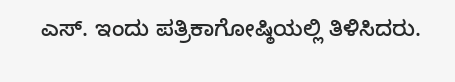ಎಸ್. ಇಂದು ಪತ್ರಿಕಾಗೋಷ್ಠಿಯಲ್ಲಿ ತಿಳಿಸಿದರು.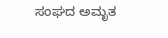ಸಂಘದ ಅಮೃತ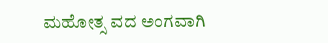ಮಹೋತ್ಸ ವದ ಅಂಗವಾಗಿ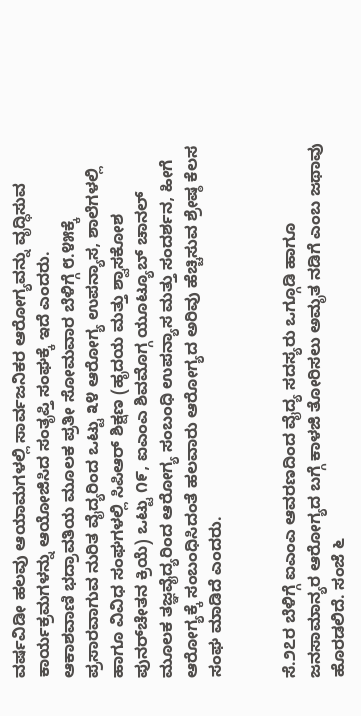ವರ್ಷವಿಡೀ ಹಲವು ಆಯಾಮಗಳಲ್ಲಿ ಸಾರ್ವಜನಿಕರ ಆರೋಗ್ಯವನ್ನು ವೃದ್ಧಿಸುವ ಕಾರ್ಯಕ್ರಮಗಳನ್ನು ಆಯೋಜಿಸಿದ ಸಂತೃಪ್ತಿ ಸಂಘಕ್ಕೆ ಇದೆ ಎಂದರು.
ಆಕಾಶವಾಣಿ ಭದ್ರಾವತಿಯ ಮೂಲಕ ಪ್ರತೀ ಸೋಮವಾರ ಬೆಳಿಗ್ಗೆ ೮.೪೫ಕ್ಕೆ ಪ್ರಸಾರವಾಗುವ ನುರಿತ ವೈದ್ಯರಿಂದ ಒಟ್ಟು ೩೪ ಆರೋಗ್ಯ ಉಪನ್ಯಾಸ, ಶಾಲೆಗಳಲ್ಲಿ ಹಾಗೂ ವಿವಿಧ ಸಂಘಗಳಲ್ಲಿ ಸಿಪಿಆರ್ ಶಿಕ್ಷಣ (ಹೃದಯ ಮತ್ತು ಶ್ವಾಸಕೋಶ ಪುನರ್‌ಚೇತನ ಕ್ರಿಯೆ) ಒಟ್ಟು ೧೯, ಐಎಂಎ ಶಿವಮೊಗ್ಗ ಯೂಟ್ಯೂಬ್ ಚಾನಲ್ ಮೂಲಕ ತಜ್ಞವೈದ್ಯರಿಂದ ಆರೋಗ್ಯ ಸಂಬಂಧಿ ಉಪನ್ಯಾಸ ಮತ್ತು ಸಂದರ್ಶನ, ಹೀಗೆ ಆರೋಗ್ಯಕ್ಕೆ ಸಂಬಂಧಿಸಿದಂತೆ ಹಲವಾರು ಆರೋಗ್ಯದ ಅರಿವು ಹೆಚ್ಚಿಸುವ ಶ್ರೇಷ್ಠ ಕೆಲಸ ಸಂಘ ಮಾಡಿದೆ ಎಂದರು.


ಸೆ.೨೭ರ ಬೆಳಿಗ್ಗೆ ಐಎಂಎ ಆವರಣದಿಂದ ವೈದ್ಯ ಸದಸ್ಯರು ಒಗ್ಗೂಡಿ ಹಾಗೂ ಜನಸಾಮಾನ್ಯರ ಆರೋಗ್ಯದ ಬಗ್ಗೆ ಕಾಳಜಿ ತೋರಿಸಲು ಅಮೃತ ನಡಿಗೆ ಎಂಬ ಜಥಾವು ಹೊರಡಲಿದೆ. ಸಂಜೆ ೬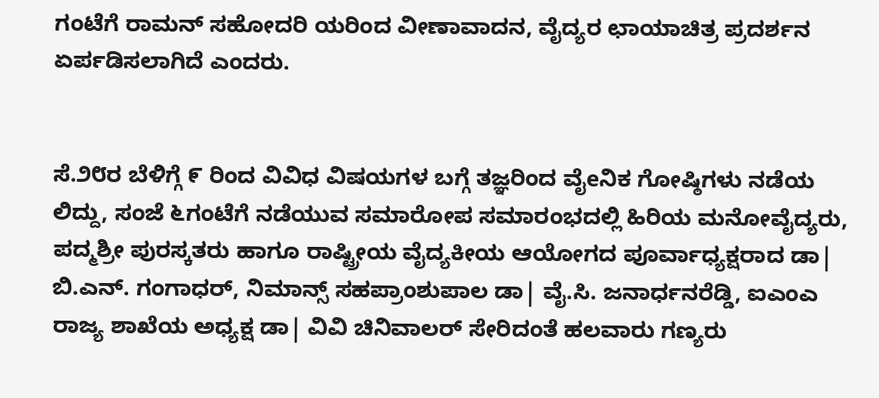ಗಂಟೆಗೆ ರಾಮನ್ ಸಹೋದರಿ ಯರಿಂದ ವೀಣಾವಾದನ, ವೈದ್ಯರ ಛಾಯಾಚಿತ್ರ ಪ್ರದರ್ಶನ ಏರ್ಪಡಿಸಲಾಗಿದೆ ಎಂದರು.


ಸೆ.೨೮ರ ಬೆಳಿಗ್ಗೆ ೯ ರಿಂದ ವಿವಿಧ ವಿಷಯಗಳ ಬಗ್ಗೆ ತಜ್ಞರಿಂದ ವೈeನಿಕ ಗೋಷ್ಠಿಗಳು ನಡೆಯ ಲಿದ್ದು, ಸಂಜೆ ೬ಗಂಟೆಗೆ ನಡೆಯುವ ಸಮಾರೋಪ ಸಮಾರಂಭದಲ್ಲಿ ಹಿರಿಯ ಮನೋವೈದ್ಯರು, ಪದ್ಮಶ್ರೀ ಪುರಸ್ಕತರು ಹಾಗೂ ರಾಷ್ಟ್ರೀಯ ವೈದ್ಯಕೀಯ ಆಯೋಗದ ಪೂರ್ವಾಧ್ಯಕ್ಷರಾದ ಡಾ| ಬಿ.ಎನ್. ಗಂಗಾಧರ್, ನಿಮಾನ್ಸ್ ಸಹಪ್ರಾಂಶುಪಾಲ ಡಾ| ವೈ.ಸಿ. ಜನಾರ್ಧನರೆಡ್ಡಿ, ಐಎಂಎ ರಾಜ್ಯ ಶಾಖೆಯ ಅಧ್ಯಕ್ಷ ಡಾ| ವಿವಿ ಚಿನಿವಾಲರ್ ಸೇರಿದಂತೆ ಹಲವಾರು ಗಣ್ಯರು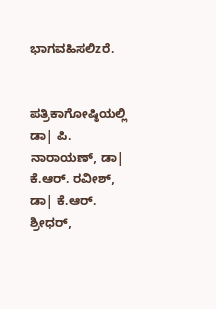ಭಾಗವಹಿಸಲಿzರೆ.


ಪತ್ರಿಕಾಗೋಷ್ಠಿಯಲ್ಲಿ ಡಾ| ಪಿ. ನಾರಾಯಣ್, ಡಾ| ಕೆ.ಆರ್. ರವೀಶ್, ಡಾ| ಕೆ.ಆರ್. ಶ್ರೀಧರ್,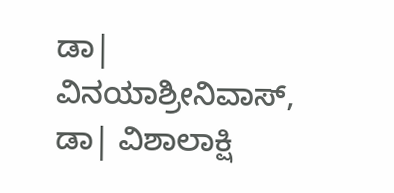ಡಾ| ವಿನಯಾಶ್ರೀನಿವಾಸ್, ಡಾ| ವಿಶಾಲಾಕ್ಷಿ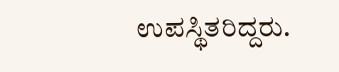ಉಪಸ್ಥಿತರಿದ್ದರು.